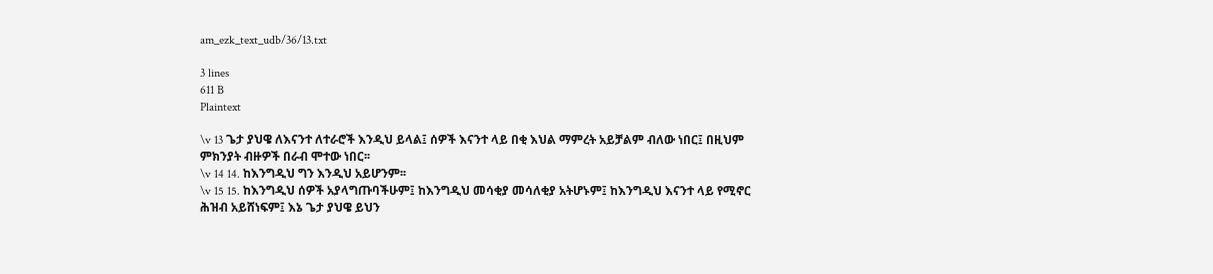am_ezk_text_udb/36/13.txt

3 lines
611 B
Plaintext

\v 13 ጌታ ያህዌ ለእናንተ ለተራሮች እንዲህ ይላል፤ ሰዎች እናንተ ላይ በቂ እህል ማምረት አይቻልም ብለው ነበር፤ በዚህም ምክንያት ብዙዎች በራብ ሞተው ነበር፡፡
\v 14 14. ከእንግዲህ ግን እንዲህ አይሆንም፡፡
\v 15 15. ከእንግዲህ ሰዎች አያላግጡባችሁም፤ ከእንግዲህ መሳቂያ መሳለቂያ አትሆኑም፤ ከእንግዲህ እናንተ ላይ የሚኖር ሕዝብ አይሸነፍም፤ እኔ ጌታ ያህዌ ይህን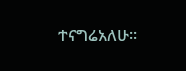ተናግሬአለሁ፡፡